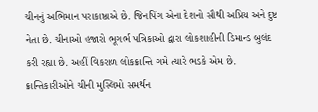ચીનનું અભિમાન પરાકાષ્ઠાએ છે. જિનપિંગ એના દેશનો સૌથી અપ્રિય અને દુષ્ટ નેતા છે. ચીનાઓ હજારો ભૂગર્ભ પત્રિકાઓ દ્વારા લોકશાહીની ડિમાન્ડ બુલંદ કરી રહ્યા છે. અહીં વિકરાળ લોકક્રાન્તિ ગમે ત્યારે ભડકે એમ છે. ક્રાન્તિકારીઓને ચીની મુસ્લિમો સમર્થન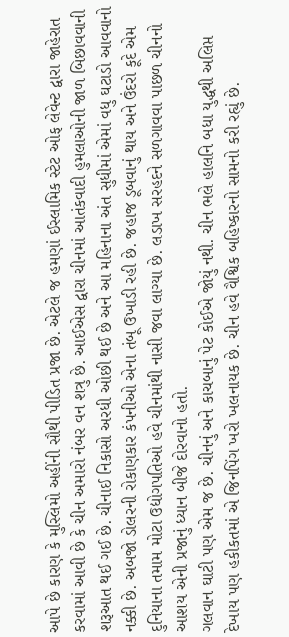આપે છે કારણ કે મુસ્લિમો અહીંની સૌથી પીડિત પ્રજા છે. એટલે જ હમણાં ઈસ્લામિક સ્ટેટ ઓફ લેવેન્ટ દ્વારા જાહેરાત કરવામાં આવી છે કે ચીન અમારો નંબર વન શત્રુ છે. આઈએસ દ્વારા ચીનમાં આતંકવાદી હુમલાઓની જાળ બિછાવવાની શરૂઆત થઈ ગઈ છે. ચીનાઈ નિકાસો અરધી ઓછી થઈ છે અને આ મહિનાના અંત સુધીમાં એમાં વધુ ઘટાડો આવવાનો નક્કી છે. અબજો ડોલરની રોકાણકાર કંપનીઓ એના તંબૂ ઉખાડી રહી છે. જહાજ ડૂબવાનું થાય અને ઉંદરો કૂદે એમ દુનિયાના તમામ મોટા ઉદ્યોગપતિઓ હવે ચીનમાંથી નાસી જવા લાગ્યા છે. લડાખ સરહદને સળગાવવા પાછળ ચીનનો આશય એની પ્રજાનું ધ્યાન બીજે દોરવાનો હતો.
ગલવાન ઘાટી પણ એમ જ છે. ચીનનું અને કાચબાનું પેટ કોઈએ જોયું નથી. ચીન ભલે હાલનિ બધા યુદ્ધથી અલિપ્ત દેખાય પણ હકીકતમાં એ જિનપિંગ ખરો ખલનાયક છે. ચીન હવે વૈશ્વિક બહિષ્કારનો સામનો કરી રહ્યું છે.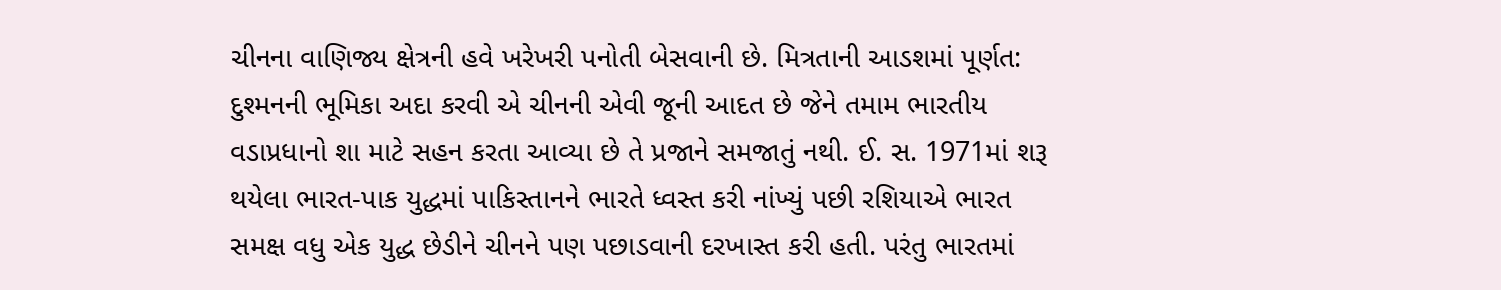ચીનના વાણિજ્ય ક્ષેત્રની હવે ખરેખરી પનોતી બેસવાની છે. મિત્રતાની આડશમાં પૂર્ણત: દુશ્મનની ભૂમિકા અદા કરવી એ ચીનની એવી જૂની આદત છે જેને તમામ ભારતીય વડાપ્રધાનો શા માટે સહન કરતા આવ્યા છે તે પ્રજાને સમજાતું નથી. ઈ. સ. 1971માં શરૂ થયેલા ભારત-પાક યુદ્ધમાં પાકિસ્તાનને ભારતે ધ્વસ્ત કરી નાંખ્યું પછી રશિયાએ ભારત સમક્ષ વધુ એક યુદ્ધ છેડીને ચીનને પણ પછાડવાની દરખાસ્ત કરી હતી. પરંતુ ભારતમાં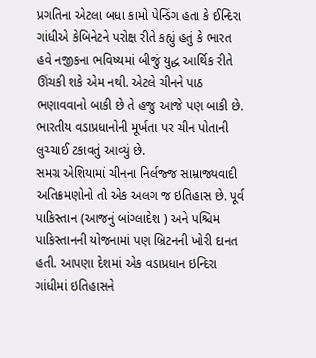પ્રગતિના એટલા બધા કામો પેન્ડિંગ હતા કે ઈન્દિરા ગાંધીએ કેબિનેટને પરોક્ષ રીતે કહ્યું હતું કે ભારત હવે નજીકના ભવિષ્યમાં બીજું યુદ્ધ આર્થિક રીતે ઊંચકી શકે એમ નથી. એટલે ચીનને પાઠ ભણાવવાનો બાકી છે તે હજુ આજે પણ બાકી છે. ભારતીય વડાપ્રધાનોની મૂર્ખતા પર ચીન પોતાની લુચ્ચાઈ ટકાવતું આવ્યું છે.
સમગ્ર એશિયામાં ચીનના નિર્લજ્જ સામ્રાજ્યવાદી અતિક્રમણોનો તો એક અલગ જ ઇતિહાસ છે. પૂર્વ પાકિસ્તાન (આજનું બાંગ્લાદેશ ) અને પશ્ચિમ પાકિસ્તાનની યોજનામાં પણ બ્રિટનની ખોરી દાનત હતી. આપણા દેશમાં એક વડાપ્રધાન ઇન્દિરા ગાંધીમાં ઇતિહાસને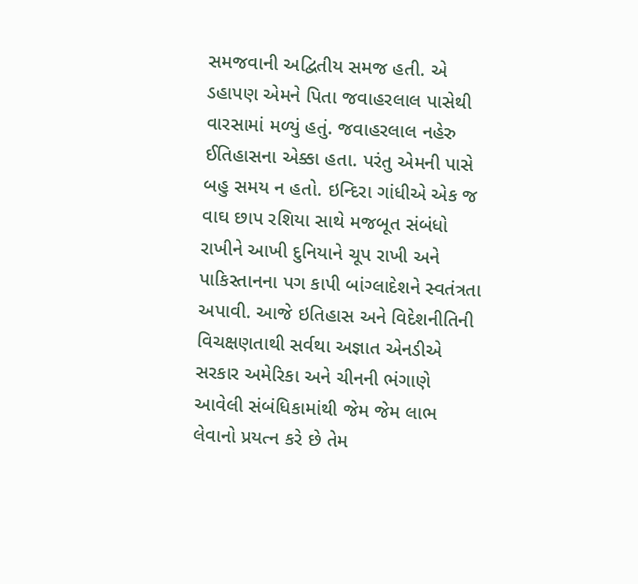સમજવાની અદ્વિતીય સમજ હતી. એ ડહાપણ એમને પિતા જવાહરલાલ પાસેથી વારસામાં મળ્યું હતું. જવાહરલાલ નહેરુ ઈતિહાસના એક્કા હતા. પરંતુ એમની પાસે બહુ સમય ન હતો. ઇન્દિરા ગાંધીએ એક જ વાઘ છાપ રશિયા સાથે મજબૂત સંબંધો રાખીને આખી દુનિયાને ચૂપ રાખી અને પાકિસ્તાનના પગ કાપી બાંગ્લાદેશને સ્વતંત્રતા અપાવી. આજે ઇતિહાસ અને વિદેશનીતિની વિચક્ષણતાથી સર્વથા અજ્ઞાત એનડીએ સરકાર અમેરિકા અને ચીનની ભંગાણે આવેલી સંબંધિકામાંથી જેમ જેમ લાભ લેવાનો પ્રયત્ન કરે છે તેમ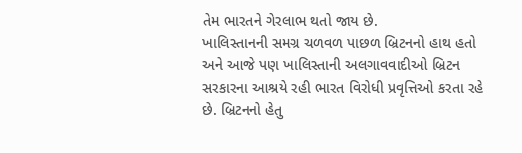તેમ ભારતને ગેરલાભ થતો જાય છે.
ખાલિસ્તાનની સમગ્ર ચળવળ પાછળ બ્રિટનનો હાથ હતો અને આજે પણ ખાલિસ્તાની અલગાવવાદીઓ બ્રિટન સરકારના આશ્રયે રહી ભારત વિરોધી પ્રવૃત્તિઓ કરતા રહે છે. બ્રિટનનો હેતુ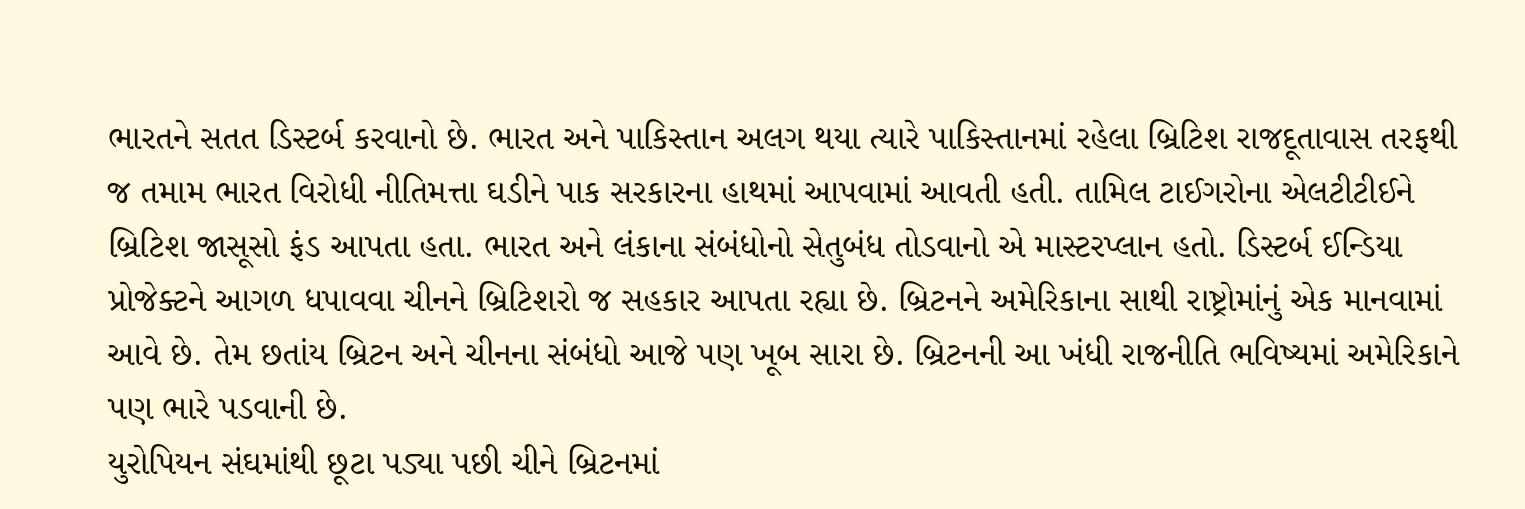ભારતને સતત ડિસ્ટર્બ કરવાનો છે. ભારત અને પાકિસ્તાન અલગ થયા ત્યારે પાકિસ્તાનમાં રહેલા બ્રિટિશ રાજદૂતાવાસ તરફથી જ તમામ ભારત વિરોધી નીતિમત્તા ઘડીને પાક સરકારના હાથમાં આપવામાં આવતી હતી. તામિલ ટાઈગરોના એલટીટીઈને બ્રિટિશ જાસૂસો ફંડ આપતા હતા. ભારત અને લંકાના સંબંધોનો સેતુબંધ તોડવાનો એ માસ્ટરપ્લાન હતો. ડિસ્ટર્બ ઈન્ડિયા પ્રોજેક્ટને આગળ ધપાવવા ચીનને બ્રિટિશરો જ સહકાર આપતા રહ્યા છે. બ્રિટનને અમેરિકાના સાથી રાષ્ટ્રોમાંનું એક માનવામાં આવે છે. તેમ છતાંય બ્રિટન અને ચીનના સંબંધો આજે પણ ખૂબ સારા છે. બ્રિટનની આ ખંધી રાજનીતિ ભવિષ્યમાં અમેરિકાને પણ ભારે પડવાની છે.
યુરોપિયન સંઘમાંથી છૂટા પડ્યા પછી ચીને બ્રિટનમાં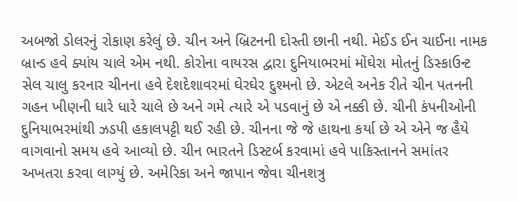અબજો ડોલરનું રોકાણ કરેલું છે. ચીન અને બ્રિટનની દોસ્તી છાની નથી. મેઈડ ઈન ચાઈના નામક બ્રાન્ડ હવે ક્યાંય ચાલે એમ નથી. કોરોના વાયરસ દ્વારા દુનિયાભરમાં મોંઘેરા મોતનું ડિસ્કાઉન્ટ સેલ ચાલુ કરનાર ચીનના હવે દેશદેશાવરમાં ઘેરઘેર દુશ્મનો છે. એટલે અનેક રીતે ચીન પતનની ગહન ખીણની ધારે ધારે ચાલે છે અને ગમે ત્યારે એ પડવાનું છે એ નક્કી છે. ચીની કંપનીઓની દુનિયાભરમાંથી ઝડપી હકાલપટ્ટી થઈ રહી છે. ચીનના જે જે હાથના કર્યા છે એ એને જ હૈયે વાગવાનો સમય હવે આવ્યો છે. ચીન ભારતને ડિસ્ટર્બ કરવામાં હવે પાકિસ્તાનને સમાંતર અખતરા કરવા લાગ્યું છે. અમેરિકા અને જાપાન જેવા ચીનશત્રુ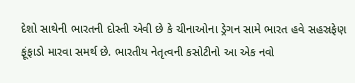દેશો સાથેની ભારતની દોસ્તી એવી છે કે ચીનાઓના ડ્રેગન સામે ભારત હવે સહસ્રફેણ ફૂંફાડો મારવા સમર્થ છે. ભારતીય નેતૃત્વની કસોટીનો આ એક નવો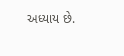અધ્યાય છે.